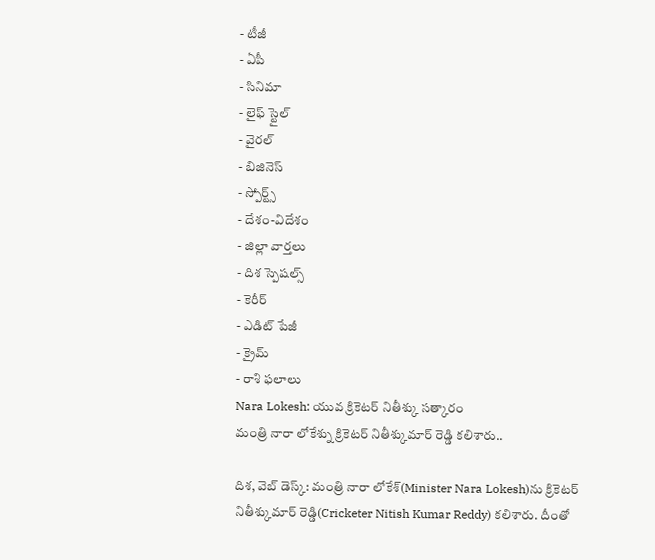- టీజీ
- ఏపీ
- సినిమా
- లైఫ్ స్టైల్
- వైరల్
- బిజినెస్
- స్పోర్ట్స్
- దేశం-విదేశం
- జిల్లా వార్తలు
- దిశ స్పెషల్స్
- కెరీర్
- ఎడిట్ పేజీ
- క్రైమ్
- రాశి ఫలాలు
Nara Lokesh: యువ క్రికెటర్ నితీశ్కు సత్కారం
మంత్రి నారా లోకేశ్ను క్రికెటర్ నితీశ్కుమార్ రెడ్డి కలిశారు..

దిశ, వెబ్ డెస్క్: మంత్రి నారా లోకేశ్(Minister Nara Lokesh)ను క్రికెటర్ నితీశ్కుమార్ రెడ్డి(Cricketer Nitish Kumar Reddy) కలిశారు. దీంతో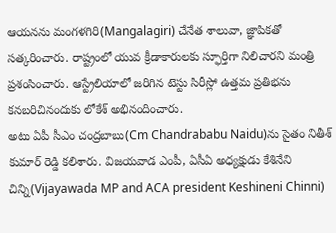ఆయనను మంగళగిరి(Mangalagiri) చేనేత శాలువా, జ్ఞాపికతో సత్కరించారు. రాష్ట్రంలో యువ క్రీడాకారులకు స్ఫూర్తిగా నిలిచారని మంత్రి ప్రశంసించారు. ఆస్ట్రేలియాలో జరిగిన టెస్టు సిరీస్లో ఉత్తమ ప్రతిభను కనబరిచినందుకు లోకేశ్ అభినందించారు.
అటు ఏపీ సీఎం చంద్రబాబు(Cm Chandrababu Naidu)ను సైతం నితీశ్ కుమార్ రెడ్డి కలిశారు. విజయవాడ ఎంపీ, ఏసీఏ అధ్యక్షుడు కేశినేని చిన్ని(Vijayawada MP and ACA president Keshineni Chinni)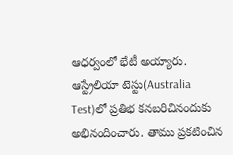ఆధర్వంలో భేటీ అయ్యారు. ఆస్ట్రేలియా టెస్టు(Australia Test)లో ప్రతిభ కనబరిచినందుకు అభినందించారు. తాము ప్రకటించిన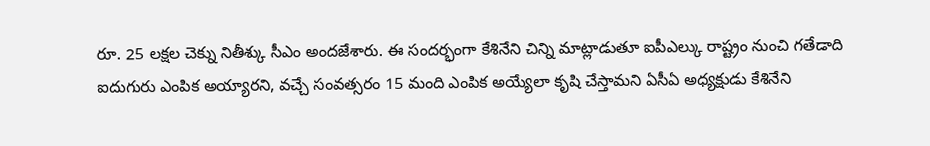రూ. 25 లక్షల చెక్ను నితీశ్కు సీఎం అందజేశారు. ఈ సందర్భంగా కేశినేని చిన్ని మాట్లాడుతూ ఐపీఎల్కు రాష్ట్రం నుంచి గతేడాది ఐదుగురు ఎంపిక అయ్యారని, వచ్చే సంవత్సరం 15 మంది ఎంపిక అయ్యేలా కృషి చేస్తామని ఏసీఏ అధ్యక్షుడు కేశినేని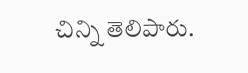చిన్ని తెలిపారు.